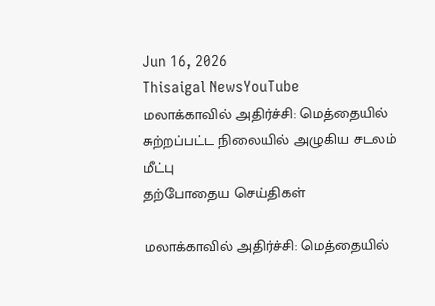Jun 16, 2026
Thisaigal NewsYouTube
மலாக்காவில் அதிர்ச்சி: மெத்தையில் சுற்றப்பட்ட நிலையில் அழுகிய சடலம் மீட்பு
தற்போதைய செய்திகள்

மலாக்காவில் அதிர்ச்சி: மெத்தையில்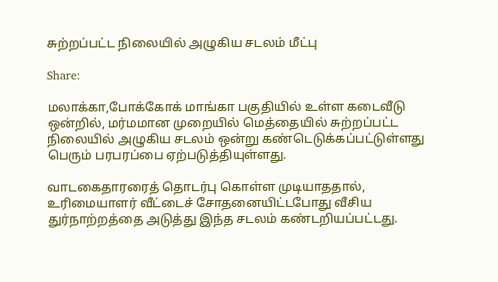சுற்றப்பட்ட நிலையில் அழுகிய சடலம் மீட்பு

Share:

மலாக்கா,போக்கோக் மாங்கா பகுதியில் உள்ள கடைவீடு ஒன்றில், மர்மமான முறையில் மெத்தையில் சுற்றப்பட்ட நிலையில் அழுகிய சடலம் ஒன்று கண்டெடுக்கப்பட்டுள்ளது பெரும் பரபரப்பை ஏற்படுத்தியுள்ளது.

வாடகைதாரரைத் தொடர்பு கொள்ள முடியாததால், உரிமையாளர் வீட்டைச் சோதனையிட்டபோது வீசிய துர்நாற்றத்தை அடுத்து இந்த சடலம் கண்டறியப்பட்டது.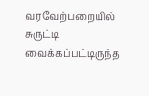வரவேற்பறையில் சுருட்டி வைக்கப்பட்டிருந்த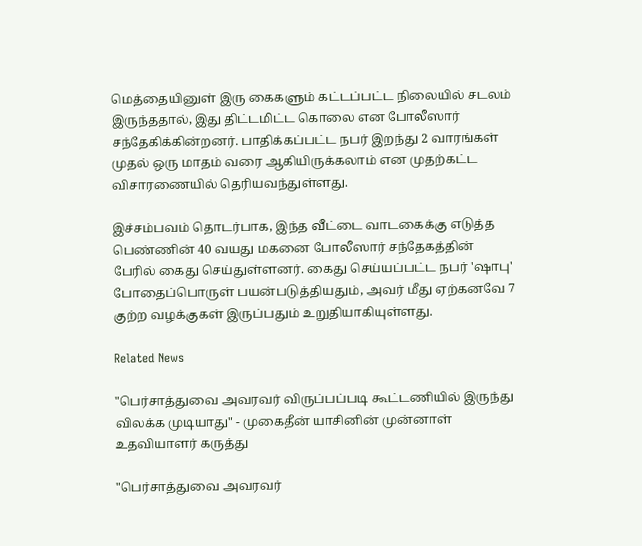மெத்தையினுள் இரு கைகளும் கட்டப்பட்ட நிலையில் சடலம் இருந்ததால், இது திட்டமிட்ட கொலை என போலீஸார் சந்தேகிக்கின்றனர். பாதிக்கப்பட்ட நபர் இறந்து 2 வாரங்கள் முதல் ஒரு மாதம் வரை ஆகியிருக்கலாம் என முதற்கட்ட விசாரணையில் தெரியவந்துள்ளது.

இச்சம்பவம் தொடர்பாக, இந்த வீட்டை வாடகைக்கு எடுத்த பெண்ணின் 40 வயது மகனை போலீஸார் சந்தேகத்தின் பேரில் கைது செய்துள்ளனர். கைது செய்யப்பட்ட நபர் 'ஷாபு' போதைப்பொருள் பயன்படுத்தியதும், அவர் மீது ஏற்கனவே 7 குற்ற வழக்குகள் இருப்பதும் உறுதியாகியுள்ளது.

Related News

"பெர்சாத்துவை அவரவர் விருப்பப்படி கூட்டணியில் இருந்து விலக்க முடியாது" - முகைதீன் யாசினின் முன்னாள் உதவியாளர் கருத்து

"பெர்சாத்துவை அவரவர்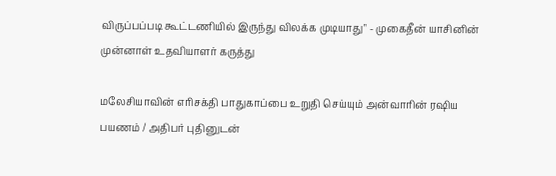விருப்பப்படி கூட்டணியில் இருந்து விலக்க முடியாது" - முகைதீன் யாசினின் முன்னாள் உதவியாளர் கருத்து

மலேசியாவின் எரிசக்தி பாதுகாப்பை உறுதி செய்யும் அன்வாரின் ரஷிய பயணம் / அதிபர் புதினுடன்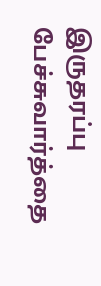இருதரப்பு பேச்சுவார்த்தை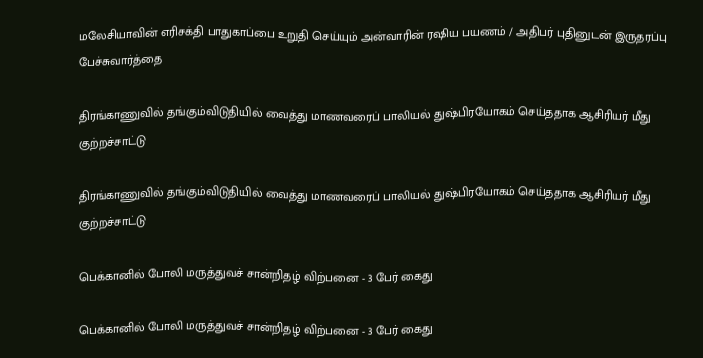மலேசியாவின் எரிசக்தி பாதுகாப்பை உறுதி செய்யும் அன்வாரின் ரஷிய பயணம் / அதிபர் புதினுடன் இருதரப்பு பேச்சுவார்த்தை

திரங்காணுவில் தங்கும்விடுதியில் வைத்து மாணவரைப் பாலியல் துஷ்பிரயோகம் செய்ததாக ஆசிரியர் மீது குற்றச்சாட்டு

திரங்காணுவில் தங்கும்விடுதியில் வைத்து மாணவரைப் பாலியல் துஷ்பிரயோகம் செய்ததாக ஆசிரியர் மீது குற்றச்சாட்டு

பெக்கானில் போலி மருத்துவச் சான்றிதழ் விற்பனை - 3 பேர் கைது

பெக்கானில் போலி மருத்துவச் சான்றிதழ் விற்பனை - 3 பேர் கைது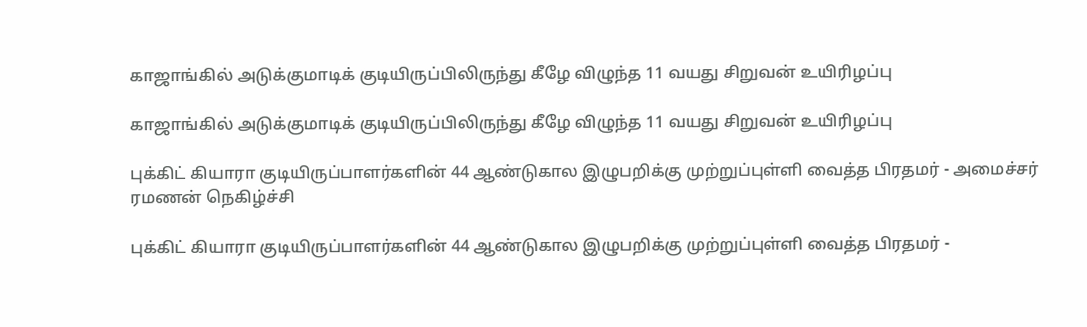காஜாங்கில் அடுக்குமாடிக் குடியிருப்பிலிருந்து கீழே விழுந்த 11 வயது சிறுவன் உயிரிழப்பு

காஜாங்கில் அடுக்குமாடிக் குடியிருப்பிலிருந்து கீழே விழுந்த 11 வயது சிறுவன் உயிரிழப்பு

புக்கிட் கியாரா குடியிருப்பாளர்களின் 44 ஆண்டுகால இழுபறிக்கு முற்றுப்புள்ளி வைத்த பிரதமர் - அமைச்சர் ரமணன் நெகிழ்ச்சி

புக்கிட் கியாரா குடியிருப்பாளர்களின் 44 ஆண்டுகால இழுபறிக்கு முற்றுப்புள்ளி வைத்த பிரதமர் -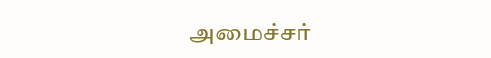அமைச்சர்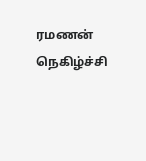ரமணன் நெகிழ்ச்சி